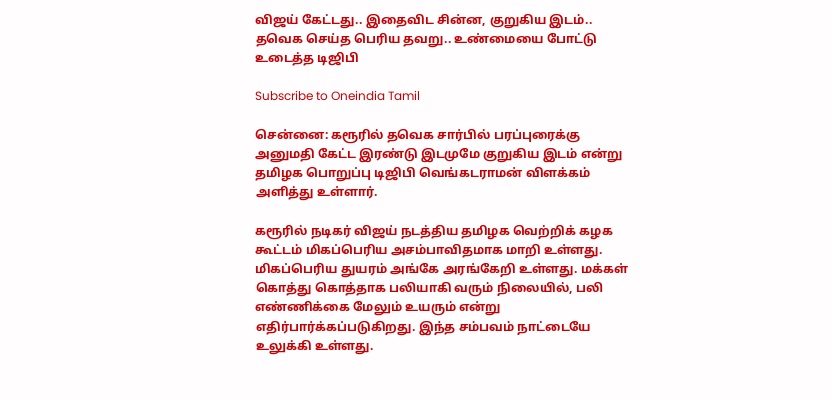விஜய் கேட்டது.. இதைவிட சின்ன, குறுகிய இடம்.. தவெக செய்த பெரிய தவறு.. உண்மையை போட்டு உடைத்த டிஜிபி

Subscribe to Oneindia Tamil

சென்னை: கரூரில் தவெக சார்பில் பரப்புரைக்கு அனுமதி கேட்ட இரண்டு இடமுமே குறுகிய இடம் என்று தமிழக பொறுப்பு டிஜிபி வெங்கடராமன் விளக்கம் அளித்து உள்ளார்.

கரூரில் நடிகர் விஜய் நடத்திய தமிழக வெற்றிக் கழக கூட்டம் மிகப்பெரிய அசம்பாவிதமாக மாறி உள்ளது. மிகப்பெரிய துயரம் அங்கே அரங்கேறி உள்ளது. மக்கள் கொத்து கொத்தாக பலியாகி வரும் நிலையில், பலி எண்ணிக்கை மேலும் உயரும் என்று எதிர்பார்க்கப்படுகிறது. இந்த சம்பவம் நாட்டையே உலுக்கி உள்ளது.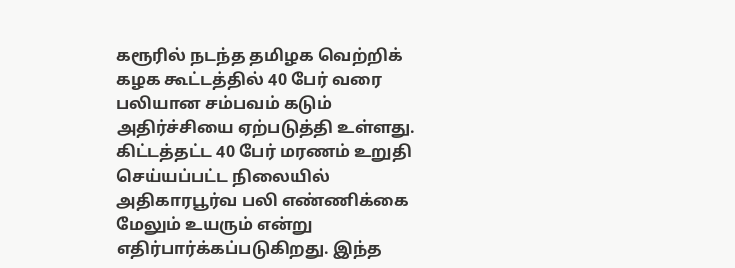கரூரில் நடந்த தமிழக வெற்றிக் கழக கூட்டத்தில் 40 பேர் வரை பலியான சம்பவம் கடும் அதிர்ச்சியை ஏற்படுத்தி உள்ளது. கிட்டத்தட்ட 40 பேர் மரணம் உறுதி செய்யப்பட்ட நிலையில் அதிகாரபூர்வ பலி எண்ணிக்கை மேலும் உயரும் என்று எதிர்பார்க்கப்படுகிறது. இந்த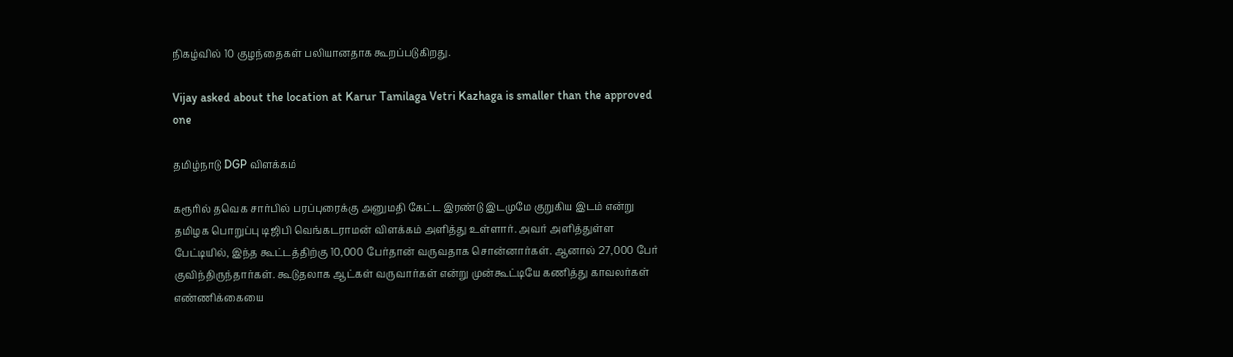நிகழ்வில் 10 குழந்தைகள் பலியானதாக கூறப்படுகிறது.

Vijay asked about the location at Karur Tamilaga Vetri Kazhaga is smaller than the approved one

தமிழ்நாடு DGP விளக்கம்

கரூரில் தவெக சார்பில் பரப்புரைக்கு அனுமதி கேட்ட இரண்டு இடமுமே குறுகிய இடம் என்று தமிழக பொறுப்பு டிஜிபி வெங்கடராமன் விளக்கம் அளித்து உள்ளார். அவர் அளித்துள்ள பேட்டியில், இந்த கூட்டத்திற்கு 10,000 பேர்தான் வருவதாக சொன்னார்கள். ஆனால் 27,000 பேர் குவிந்திருந்தார்கள். கூடுதலாக ஆட்கள் வருவார்கள் என்று முன்கூட்டியே கணித்து காவலர்கள் எண்ணிக்கையை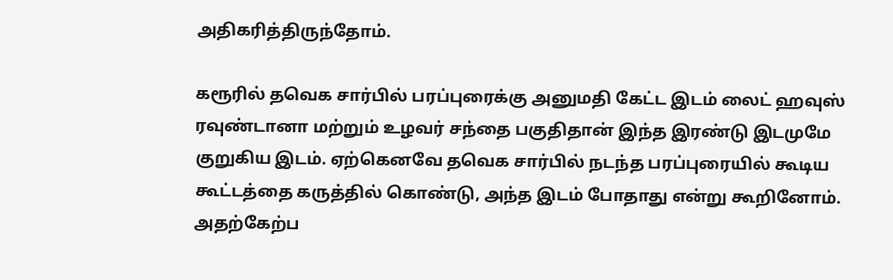அதிகரித்திருந்தோம்.

கரூரில் தவெக சார்பில் பரப்புரைக்கு அனுமதி கேட்ட இடம் லைட் ஹவுஸ் ரவுண்டானா மற்றும் உழவர் சந்தை பகுதிதான் இந்த இரண்டு இடமுமே குறுகிய இடம். ஏற்கெனவே தவெக சார்பில் நடந்த பரப்புரையில் கூடிய கூட்டத்தை கருத்தில் கொண்டு, அந்த இடம் போதாது என்று கூறினோம். அதற்கேற்ப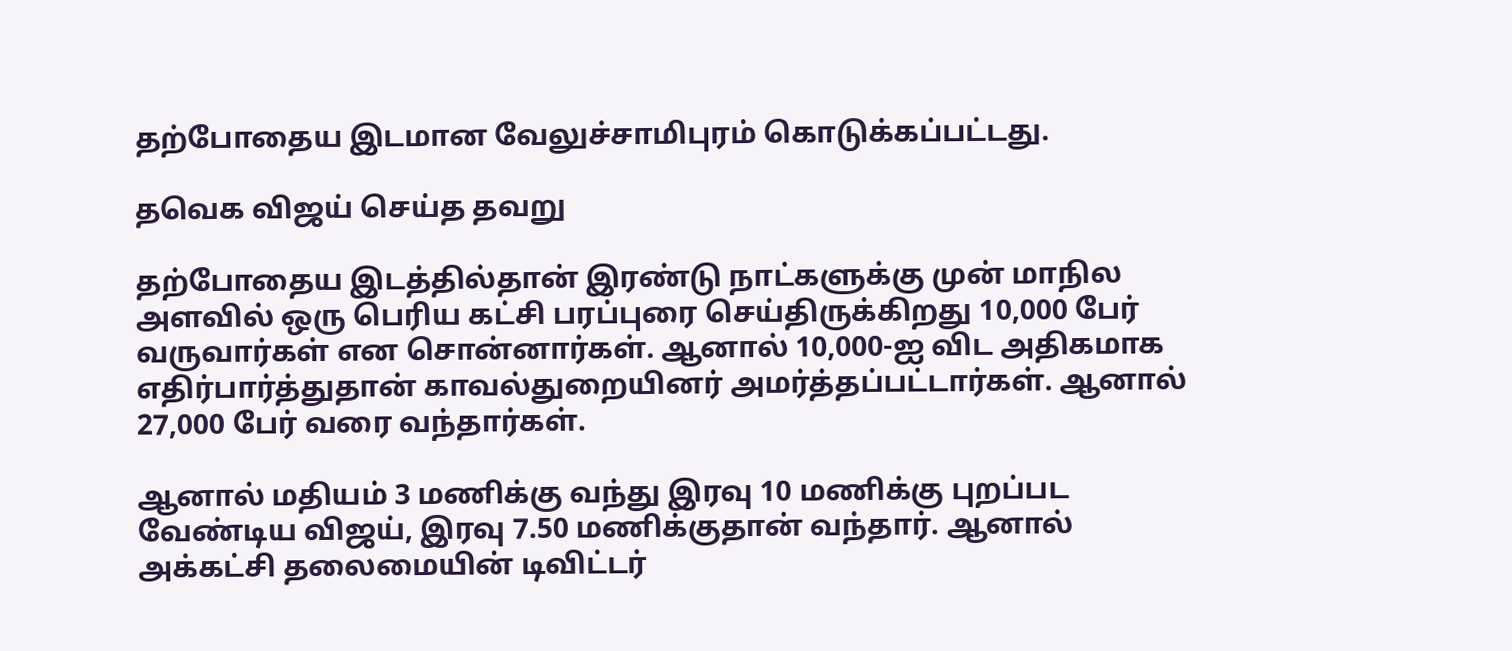தற்போதைய இடமான வேலுச்சாமிபுரம் கொடுக்கப்பட்டது.

தவெக விஜய் செய்த தவறு

தற்போதைய இடத்தில்தான் இரண்டு நாட்களுக்கு முன் மாநில அளவில் ஒரு பெரிய கட்சி பரப்புரை செய்திருக்கிறது 10,000 பேர் வருவார்கள் என சொன்னார்கள். ஆனால் 10,000-ஐ விட அதிகமாக எதிர்பார்த்துதான் காவல்துறையினர் அமர்த்தப்பட்டார்கள். ஆனால் 27,000 பேர் வரை வந்தார்கள்.

ஆனால் மதியம் 3 மணிக்கு வந்து இரவு 10 மணிக்கு புறப்பட வேண்டிய விஜய், இரவு 7.50 மணிக்குதான் வந்தார். ஆனால் அக்கட்சி தலைமையின் டிவிட்டர்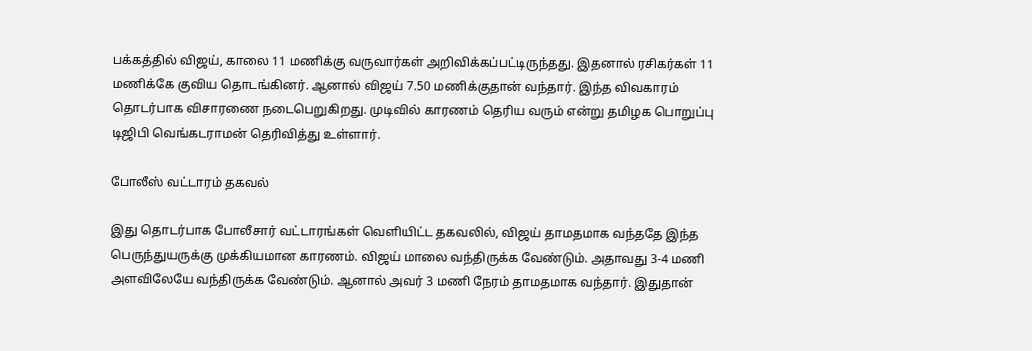பக்கத்தில் விஜய், காலை 11 மணிக்கு வருவார்கள் அறிவிக்கப்பட்டிருந்தது. இதனால் ரசிகர்கள் 11 மணிக்கே குவிய தொடங்கினர். ஆனால் விஜய் 7.50 மணிக்குதான் வந்தார். இந்த விவகாரம் தொடர்பாக விசாரணை நடைபெறுகிறது. முடிவில் காரணம் தெரிய வரும் என்று தமிழக பொறுப்பு டிஜிபி வெங்கடராமன் தெரிவித்து உள்ளார்.

போலீஸ் வட்டாரம் தகவல்

இது தொடர்பாக போலீசார் வட்டாரங்கள் வெளியிட்ட தகவலில், விஜய் தாமதமாக வந்ததே இந்த பெருந்துயருக்கு முக்கியமான காரணம். விஜய் மாலை வந்திருக்க வேண்டும். அதாவது 3-4 மணி அளவிலேயே வந்திருக்க வேண்டும். ஆனால் அவர் 3 மணி நேரம் தாமதமாக வந்தார். இதுதான்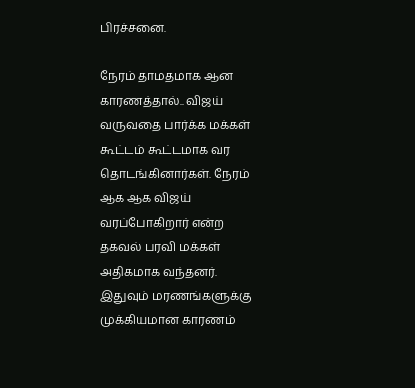பிரச்சனை.

நேரம் தாமதமாக ஆன காரணத்தால்.. விஜய் வருவதை பார்க்க மக்கள் கூட்டம் கூட்டமாக வர தொடங்கினார்கள். நேரம் ஆக ஆக விஜய் வரப்போகிறார் என்ற தகவல் பரவி மக்கள் அதிகமாக வந்தனர். இதுவும் மரணங்களுக்கு முக்கியமான காரணம்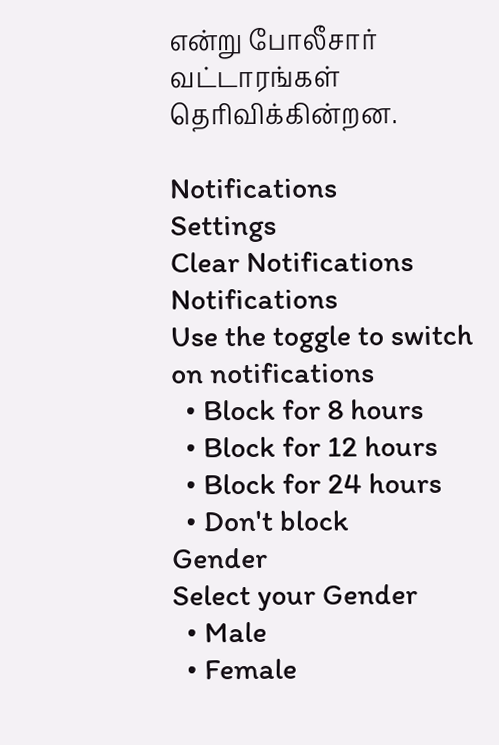என்று போலீசார் வட்டாரங்கள் தெரிவிக்கின்றன.

Notifications
Settings
Clear Notifications
Notifications
Use the toggle to switch on notifications
  • Block for 8 hours
  • Block for 12 hours
  • Block for 24 hours
  • Don't block
Gender
Select your Gender
  • Male
  • Female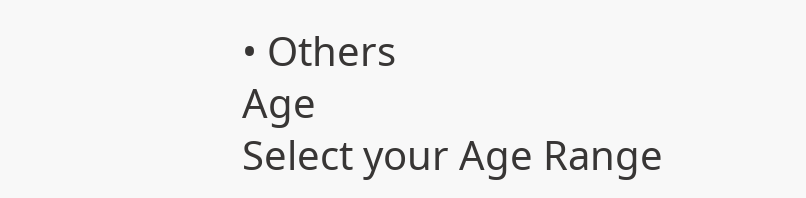• Others
Age
Select your Age Range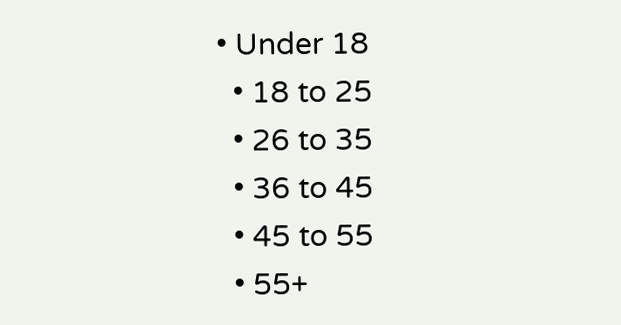• Under 18
  • 18 to 25
  • 26 to 35
  • 36 to 45
  • 45 to 55
  • 55+